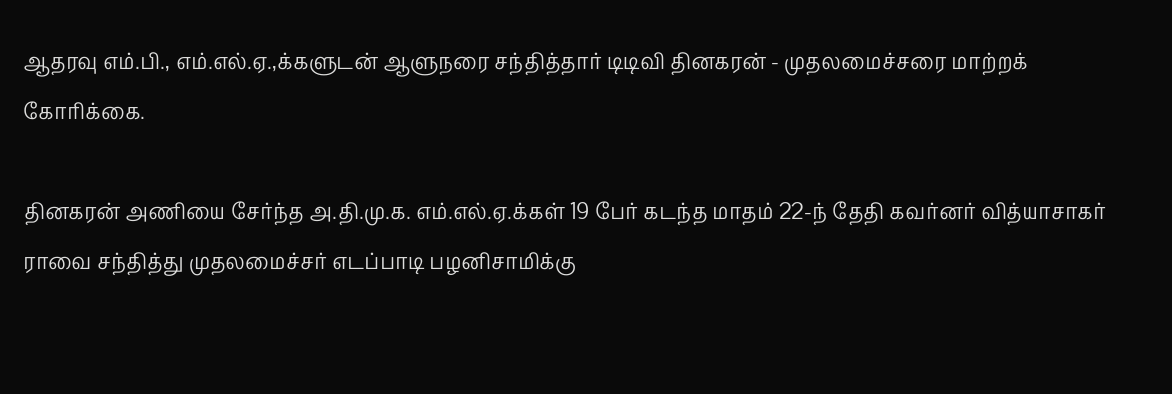ஆதரவு எம்.பி., எம்.எல்.ஏ.,க்களுடன் ஆளுநரை சந்தித்தார் டிடிவி தினகரன் - முதலமைச்சரை மாற்றக் கோரிக்கை.

தினகரன் அணியை சேர்ந்த அ.தி.மு.க. எம்.எல்.ஏ.க்கள் 19 பேர் கடந்த மாதம் 22-ந் தேதி கவர்னர் வித்யாசாகர் ராவை சந்தித்து முதலமைச்சர் எடப்பாடி பழனிசாமிக்கு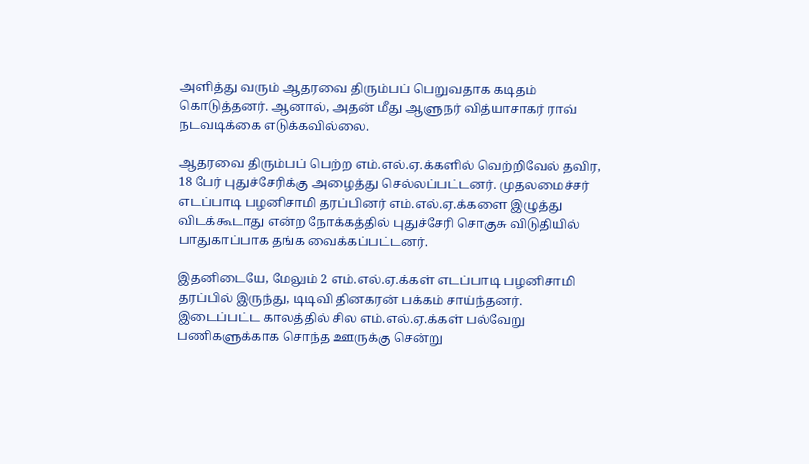அளித்து வரும் ஆதரவை திரும்பப் பெறுவதாக கடிதம் கொடுத்தனர். ஆனால், அதன் மீது ஆளுநர் வித்யாசாகர் ராவ் நடவடிக்கை எடுக்கவில்லை.

ஆதரவை திரும்பப் பெற்ற எம்.எல்.ஏ.க்களில் வெற்றிவேல் தவிர, 18 பேர் புதுச்சேரிக்கு அழைத்து செல்லப்பட்டனர். முதலமைச்சர் எடப்பாடி பழனிசாமி தரப்பினர் எம்.எல்.ஏ.க்களை இழுத்து விடக்கூடாது என்ற நோக்கத்தில் புதுச்சேரி சொகுசு விடுதியில் பாதுகாப்பாக தங்க வைக்கப்பட்டனர்.

இதனிடையே, மேலும் 2 எம்.எல்.ஏ.க்கள் எடப்பாடி பழனிசாமி தரப்பில் இருந்து, டிடிவி தினகரன் பக்கம் சாய்ந்தனர். இடைப்பட்ட காலத்தில் சில எம்.எல்.ஏ.க்கள் பல்வேறு பணிகளுக்காக சொந்த ஊருக்கு சென்று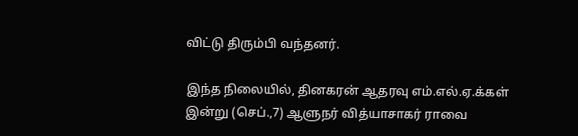விட்டு திரும்பி வந்தனர்.

இந்த நிலையில், தினகரன் ஆதரவு எம்.எல்.ஏ.க்கள் இன்று (செப்.,7) ஆளுநர் வித்யாசாகர் ராவை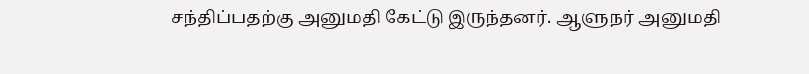சந்திப்பதற்கு அனுமதி கேட்டு இருந்தனர். ஆளுநர் அனுமதி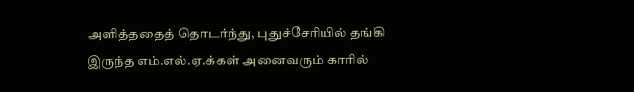அளித்ததைத் தொடர்ந்து, புதுச்சேரியில் தங்கி இருந்த எம்.எல்.ஏ.க்கள் அனைவரும் காரில்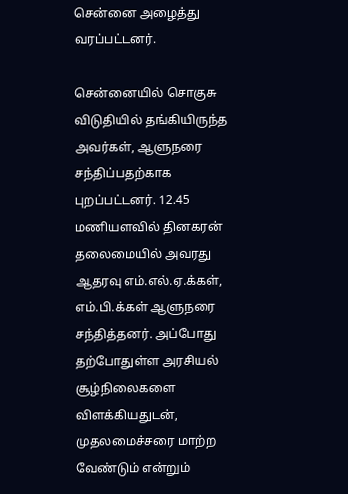சென்னை அழைத்து வரப்பட்டனர்.

சென்னையில் சொகுசு விடுதியில் தங்கியிருந்த அவர்கள், ஆளுநரை சந்திப்பதற்காக புறப்பட்டனர். 12.45 மணியளவில் தினகரன் தலைமையில் அவரது ஆதரவு எம்.எல்.ஏ.க்கள், எம்.பி.க்கள் ஆளுநரை சந்தித்தனர். அப்போது தற்போதுள்ள அரசியல் சூழ்நிலைகளை விளக்கியதுடன், முதலமைச்சரை மாற்ற வேண்டும் என்றும்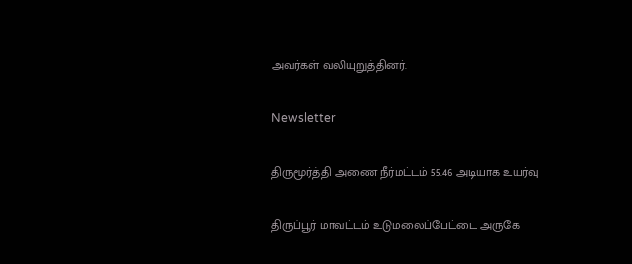அவர்கள் வலியுறுத்தினர்.

Newsletter

திருமூர்த்தி அணை நீர்மட்டம் 55.46 அடியாக உயர்வு

திருப்பூர் மாவட்டம் உடுமலைப்பேட்டை அருகே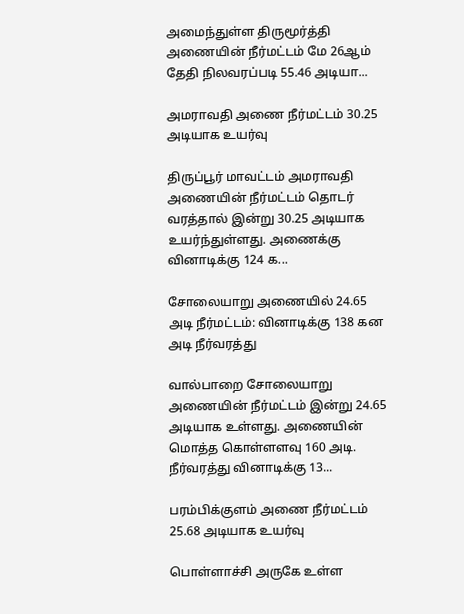அமைந்துள்ள திருமூர்த்தி அணையின் நீர்மட்டம் மே 26ஆம் தேதி நிலவரப்படி 55.46 அடியா...

அமராவதி அணை நீர்மட்டம் 30.25 அடியாக உயர்வு

திருப்பூர் மாவட்டம் அமராவதி அணையின் நீர்மட்டம் தொடர் வரத்தால் இன்று 30.25 அடியாக உயர்ந்துள்ளது. அணைக்கு வினாடிக்கு 124 க...

சோலையாறு அணையில் 24.65 அடி நீர்மட்டம்: வினாடிக்கு 138 கன அடி நீர்வரத்து

வால்பாறை சோலையாறு அணையின் நீர்மட்டம் இன்று 24.65 அடியாக உள்ளது. அணையின் மொத்த கொள்ளளவு 160 அடி. நீர்வரத்து வினாடிக்கு 13...

பரம்பிக்குளம் அணை நீர்மட்டம் 25.68 அடியாக உயர்வு

பொள்ளாச்சி அருகே உள்ள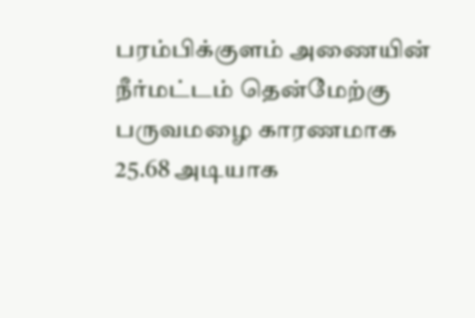பரம்பிக்குளம் அணையின் நீர்மட்டம் தென்மேற்கு பருவமழை காரணமாக 25.68 அடியாக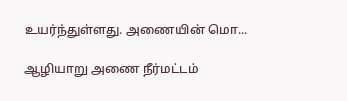உயர்ந்துள்ளது. அணையின் மொ...

ஆழியாறு அணை நீர்மட்டம்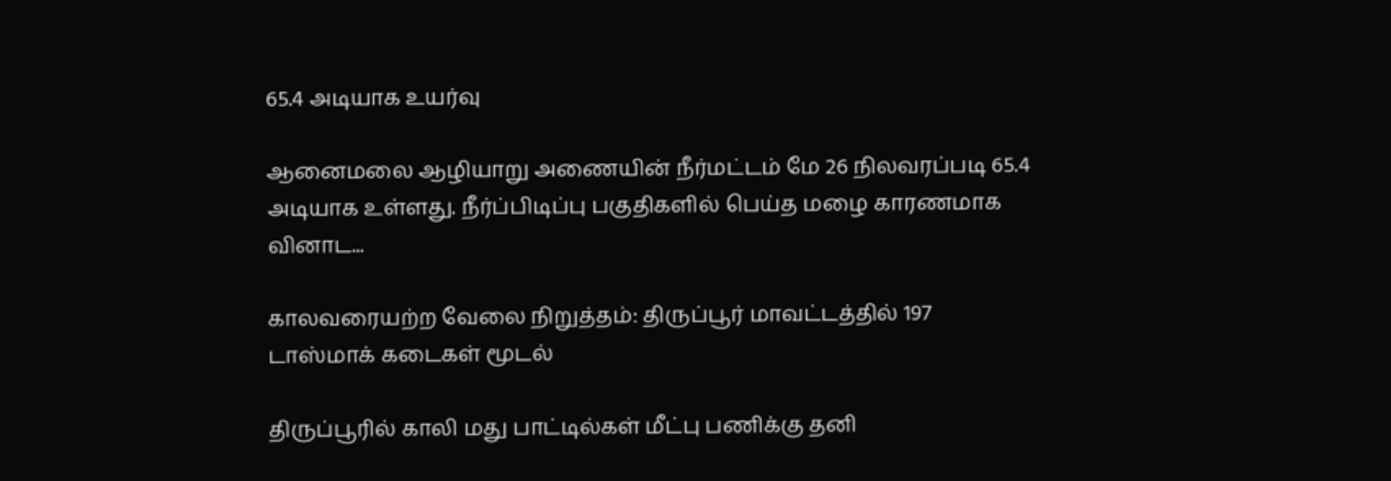65.4 அடியாக உயர்வு

ஆனைமலை ஆழியாறு அணையின் நீர்மட்டம் மே 26 நிலவரப்படி 65.4 அடியாக உள்ளது. நீர்ப்பிடிப்பு பகுதிகளில் பெய்த மழை காரணமாக வினாட...

காலவரையற்ற வேலை நிறுத்தம்: திருப்பூர் மாவட்டத்தில் 197 டாஸ்மாக் கடைகள் மூடல்

திருப்பூரில் காலி மது பாட்டில்கள் மீட்பு பணிக்கு தனி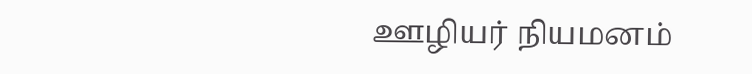ஊழியர் நியமனம்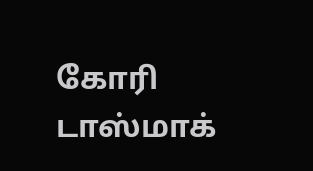கோரி டாஸ்மாக்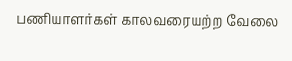பணியாளர்கள் காலவரையற்ற வேலை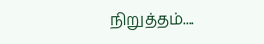நிறுத்தம்....